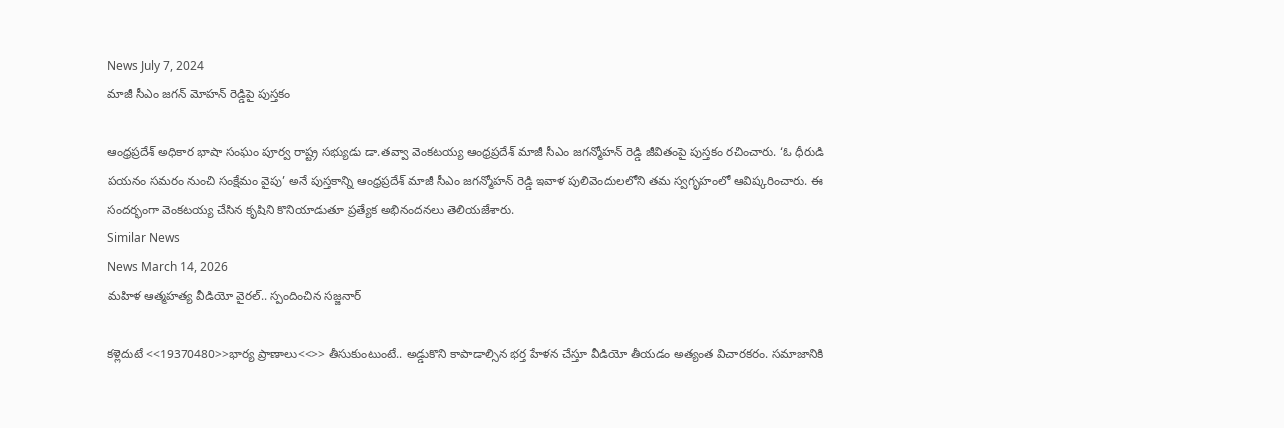News July 7, 2024
మాజీ సీఎం జగన్ మోహన్ రెడ్డిపై పుస్తకం

ఆంధ్రప్రదేశ్ అధికార భాషా సంఘం పూర్వ రాష్ట్ర సభ్యుడు డా.తవ్వా వెంకటయ్య ఆంధ్రప్రదేశ్ మాజీ సీఎం జగన్మోహన్ రెడ్డి జీవితంపై పుస్తకం రచించారు. ‘ఓ ధీరుడి పయనం సమరం నుంచి సంక్షేమం వైపు’ అనే పుస్తకాన్ని ఆంధ్రప్రదేశ్ మాజీ సీఎం జగన్మోహన్ రెడ్డి ఇవాళ పులివెందులలోని తమ స్వగృహంలో ఆవిష్కరించారు. ఈ సందర్భంగా వెంకటయ్య చేసిన కృషిని కొనియాడుతూ ప్రత్యేక అభినందనలు తెలియజేశారు.
Similar News
News March 14, 2026
మహిళ ఆత్మహత్య వీడియో వైరల్.. స్పందించిన సజ్జనార్

కళ్లెదుటే <<19370480>>భార్య ప్రాణాలు<<>> తీసుకుంటుంటే.. అడ్డుకొని కాపాడాల్సిన భర్త హేళన చేస్తూ వీడియో తీయడం అత్యంత విచారకరం. సమాజానికి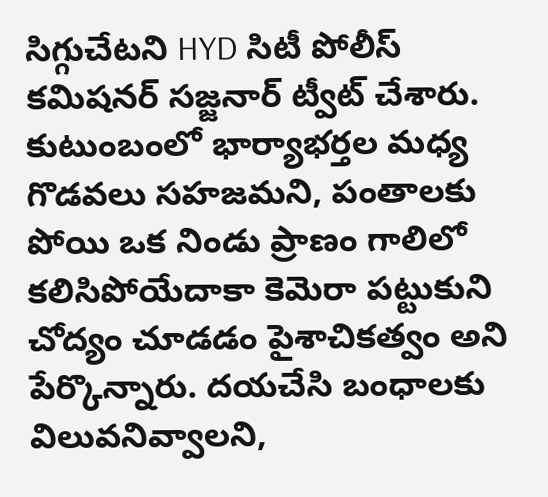సిగ్గుచేటని HYD సిటీ పోలీస్ కమిషనర్ సజ్జనార్ ట్వీట్ చేశారు. కుటుంబంలో భార్యాభర్తల మధ్య గొడవలు సహజమని, పంతాలకు పోయి ఒక నిండు ప్రాణం గాలిలో కలిసిపోయేదాకా కెమెరా పట్టుకుని చోద్యం చూడడం పైశాచికత్వం అని పేర్కొన్నారు. దయచేసి బంధాలకు విలువనివ్వాలని,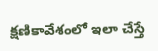క్షణికావేశంలో ఇలా చేస్తే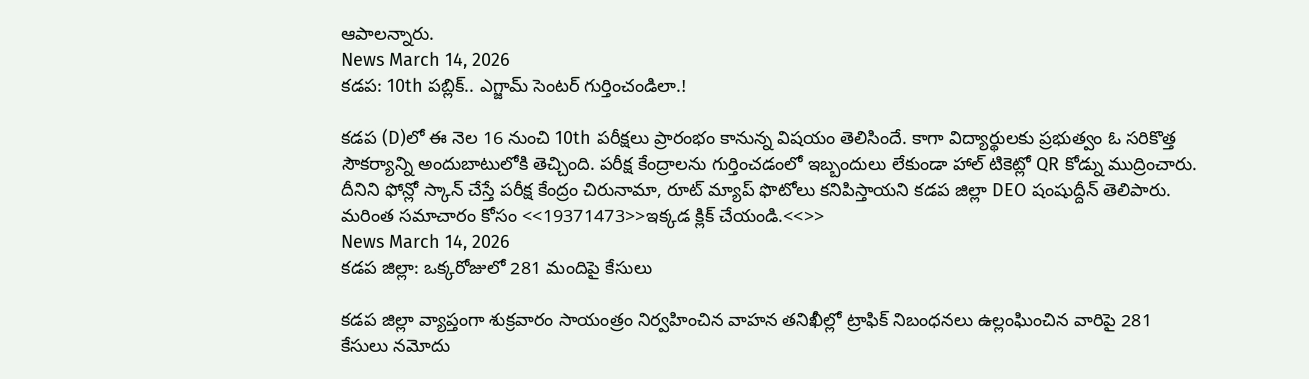ఆపాలన్నారు.
News March 14, 2026
కడప: 10th పబ్లిక్.. ఎగ్జామ్ సెంటర్ గుర్తించండిలా.!

కడప (D)లో ఈ నెల 16 నుంచి 10th పరీక్షలు ప్రారంభం కానున్న విషయం తెలిసిందే. కాగా విద్యార్థులకు ప్రభుత్వం ఓ సరికొత్త సౌకర్యాన్ని అందుబాటులోకి తెచ్చింది. పరీక్ష కేంద్రాలను గుర్తించడంలో ఇబ్బందులు లేకుండా హాల్ టికెట్లో QR కోడ్ను ముద్రించారు. దీనిని ఫోన్లో స్కాన్ చేస్తే పరీక్ష కేంద్రం చిరునామా, రూట్ మ్యాప్ ఫొటోలు కనిపిస్తాయని కడప జిల్లా DEO షంషుద్దీన్ తెలిపారు. మరింత సమాచారం కోసం <<19371473>>ఇక్కడ క్లిక్ చేయండి.<<>>
News March 14, 2026
కడప జిల్లా: ఒక్కరోజులో 281 మందిపై కేసులు

కడప జిల్లా వ్యాప్తంగా శుక్రవారం సాయంత్రం నిర్వహించిన వాహన తనిఖీల్లో ట్రాఫిక్ నిబంధనలు ఉల్లంఘించిన వారిపై 281 కేసులు నమోదు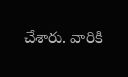చేశారు. వారికి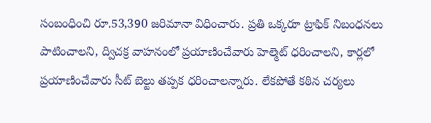సంబంధించి రూ.53,390 జరిమానా విధించారు. ప్రతి ఒక్కరూ ట్రాఫిక్ నిబంధనలు పాటించాలని, ద్విచక్ర వాహనంలో ప్రయాణించేవారు హెల్మెట్ ధరించాలని, కార్లలో ప్రయాణించేవారు సీట్ బెల్టు తప్పక ధరించాలన్నారు. లేకపోతే కఠిన చర్యలు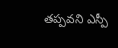తప్పవని ఎస్పీ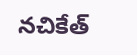నచికేత్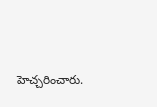హెచ్చరించారు.